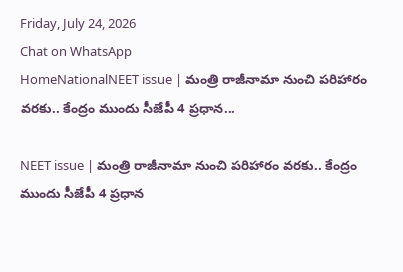Friday, July 24, 2026
Chat on WhatsApp
HomeNationalNEET issue | మంత్రి రాజీనామా నుంచి పరిహారం వరకు.. కేంద్రం ముందు సీజేపీ 4 ప్రధాన...

NEET issue | మంత్రి రాజీనామా నుంచి పరిహారం వరకు.. కేంద్రం ముందు సీజేపీ 4 ప్రధాన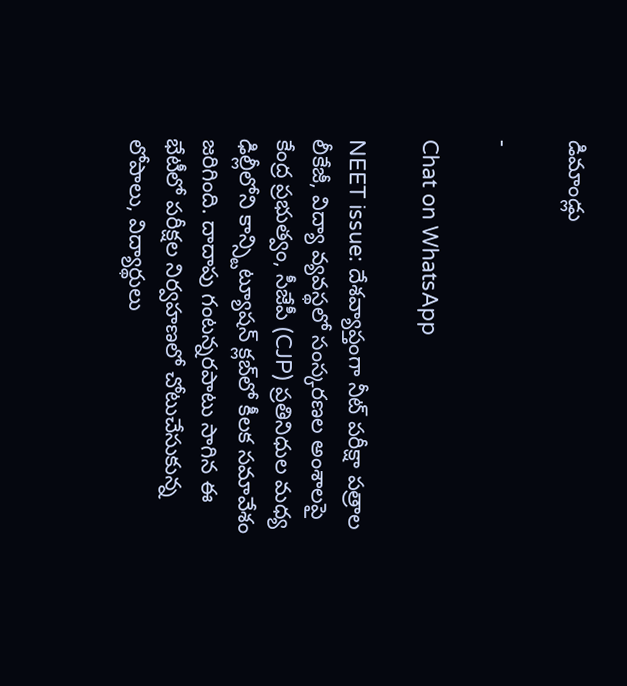డిమాండ్లు

-

Chat on WhatsApp

NEET issue: దేశవ్యాప్తంగా నీట్ పరీక్షా పత్రాల లీకేజీ, విద్యా వ్యవస్థలో సంస్కరణల అంశాలపై కేంద్ర ప్రభుత్వం, సీజేపీ (CJP) ప్రతినిధుల మధ్య ఢిల్లీలోని కాన్స్టిట్యూషన్ క్లబ్‌లో కీలక సమావేశం జరిగింది. దాదాపు గంటన్నరపాటు సాగిన ఈ భేటీలో పరీక్షల నిర్వహణలో చోటుచేసుకున్న లోపాలు, విద్యార్థులు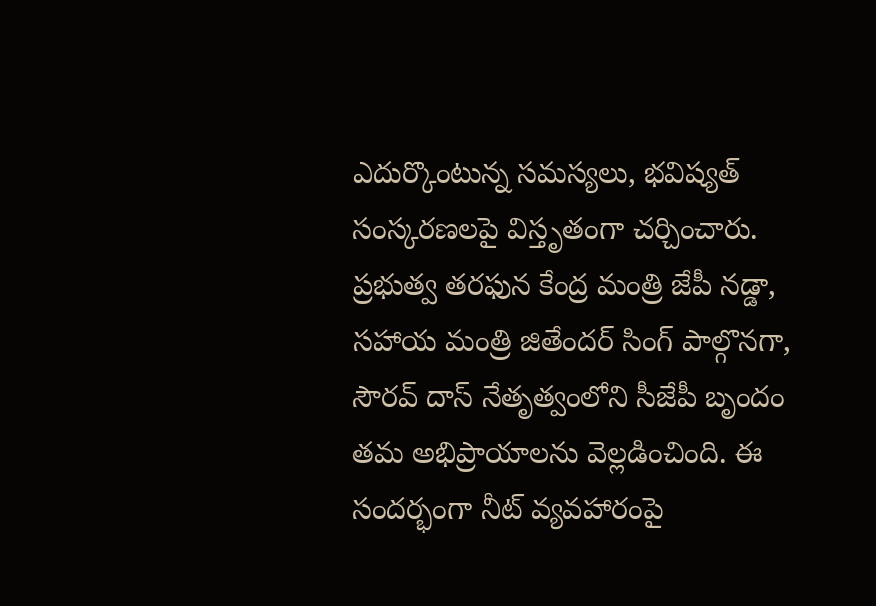ఎదుర్కొంటున్న సమస్యలు, భవిష్యత్ సంస్కరణలపై విస్తృతంగా చర్చించారు. ప్రభుత్వ తరఫున కేంద్ర మంత్రి జేపీ నడ్డా, సహాయ మంత్రి జితేందర్ సింగ్ పాల్గొనగా, సౌరవ్ దాస్ నేతృత్వంలోని సీజేపీ బృందం తమ అభిప్రాయాలను వెల్లడించింది. ఈ సందర్భంగా నీట్ వ్యవహారంపై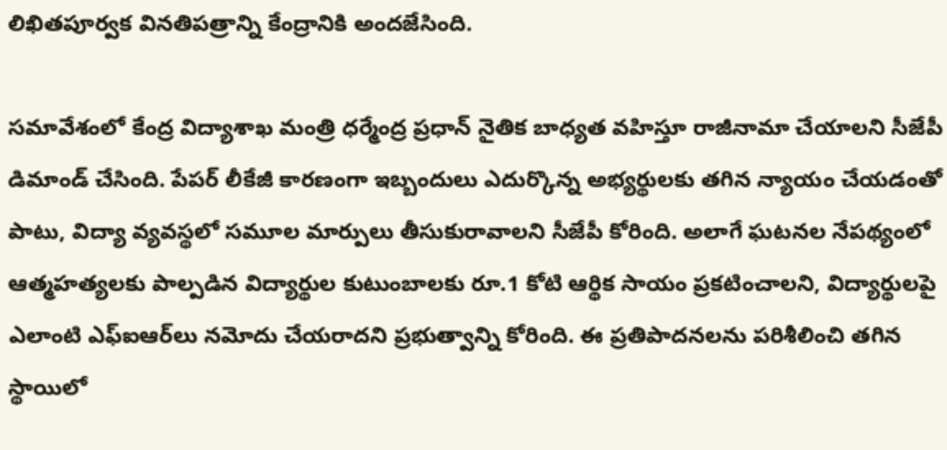లిఖితపూర్వక వినతిపత్రాన్ని కేంద్రానికి అందజేసింది.

సమావేశంలో కేంద్ర విద్యాశాఖ మంత్రి ధర్మేంద్ర ప్రధాన్ నైతిక బాధ్యత వహిస్తూ రాజీనామా చేయాలని సీజేపీ డిమాండ్ చేసింది. పేపర్ లీకేజీ కారణంగా ఇబ్బందులు ఎదుర్కొన్న అభ్యర్థులకు తగిన న్యాయం చేయడంతో పాటు, విద్యా వ్యవస్థలో సమూల మార్పులు తీసుకురావాలని సీజేపీ కోరింది. అలాగే ఘటనల నేపథ్యంలో ఆత్మహత్యలకు పాల్పడిన విద్యార్థుల కుటుంబాలకు రూ.1 కోటి ఆర్థిక సాయం ప్రకటించాలని, విద్యార్థులపై ఎలాంటి ఎఫ్‌ఐఆర్‌లు నమోదు చేయరాదని ప్రభుత్వాన్ని కోరింది. ఈ ప్రతిపాదనలను పరిశీలించి తగిన స్థాయిలో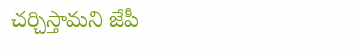చర్చిస్తామని జేపీ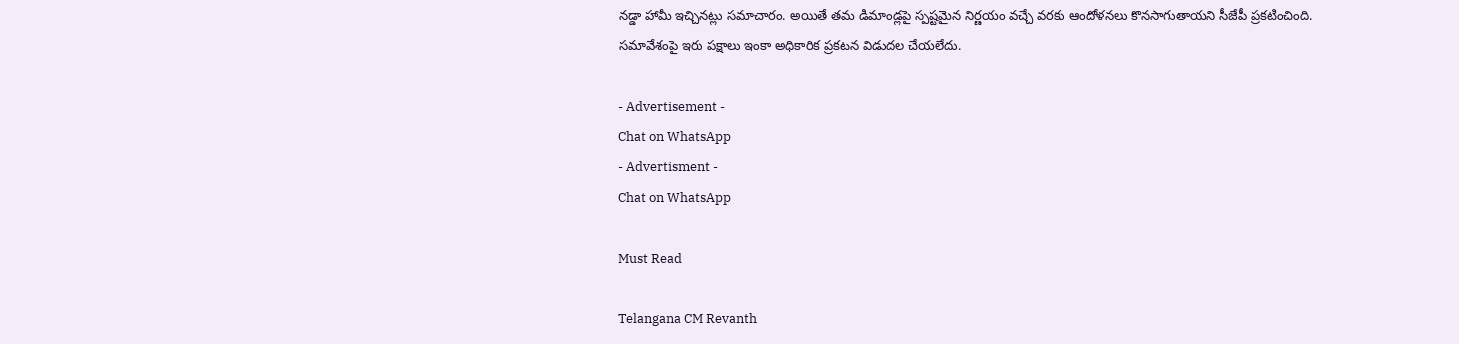నడ్డా హామీ ఇచ్చినట్లు సమాచారం. అయితే తమ డిమాండ్లపై స్పష్టమైన నిర్ణయం వచ్చే వరకు ఆందోళనలు కొనసాగుతాయని సీజేపీ ప్రకటించింది. సమావేశంపై ఇరు పక్షాలు ఇంకా అధికారిక ప్రకటన విడుదల చేయలేదు.

- Advertisement -
Chat on WhatsApp
- Advertisment -
Chat on WhatsApp

Must Read

Telangana CM Revanth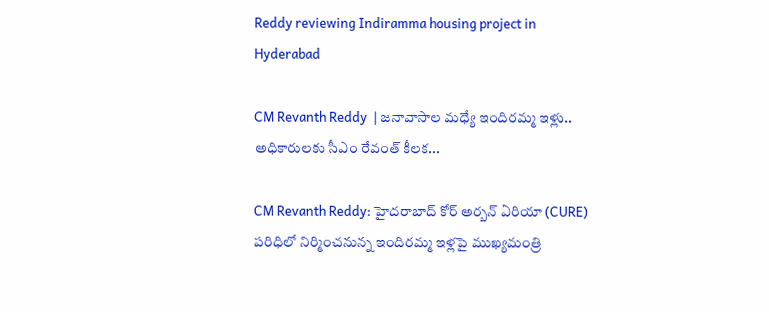Reddy reviewing Indiramma housing project in Hyderabad

CM Revanth Reddy  | జనావాసాల మధ్యే ఇందిరమ్మ ఇళ్లు.. అధికారులకు సీఎం రేవంత్ కీలక...

CM Revanth Reddy: హైదరాబాద్ కోర్ అర్బన్ ఏరియా (CURE) పరిధిలో నిర్మించనున్న ఇందిరమ్మ ఇళ్లపై ముఖ్యమంత్రి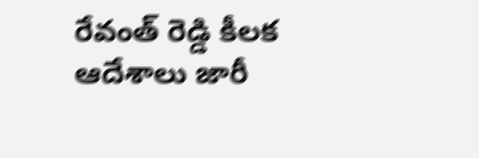రేవంత్ రెడ్డి కీలక ఆదేశాలు జారీ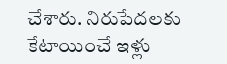చేశారు. నిరుపేదలకు కేటాయించే ఇళ్లు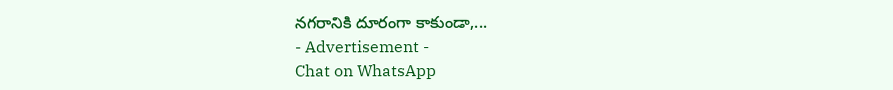నగరానికి దూరంగా కాకుండా,...
- Advertisement -
Chat on WhatsApp